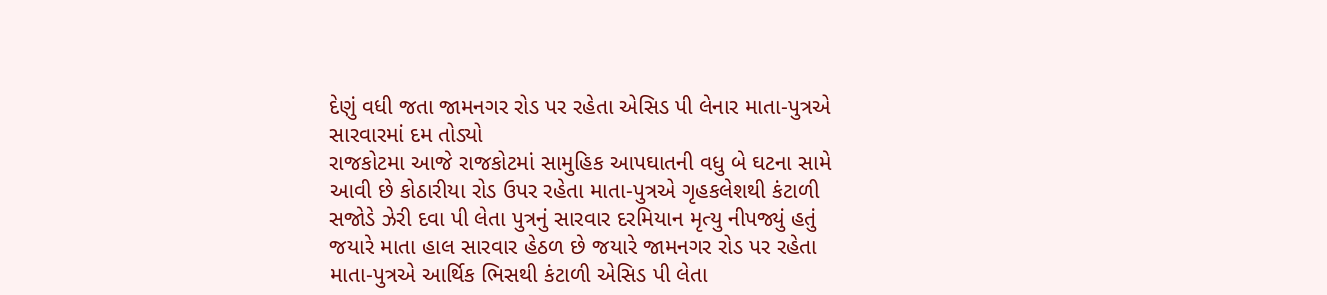દેણું વધી જતા જામનગર રોડ પર રહેતા એસિડ પી લેનાર માતા-પુત્રએ સારવારમાં દમ તોડ્યો
રાજકોટમા આજે રાજકોટમાં સામુહિક આપઘાતની વધુ બે ઘટના સામે આવી છે કોઠારીયા રોડ ઉપર રહેતા માતા-પુત્રએ ગૃહકલેશથી કંટાળી સજોડે ઝેરી દવા પી લેતા પુત્રનું સારવાર દરમિયાન મૃત્યુ નીપજ્યું હતું જયારે માતા હાલ સારવાર હેઠળ છે જયારે જામનગર રોડ પર રહેતા માતા-પુત્રએ આર્થિક ભિસથી કંટાળી એસિડ પી લેતા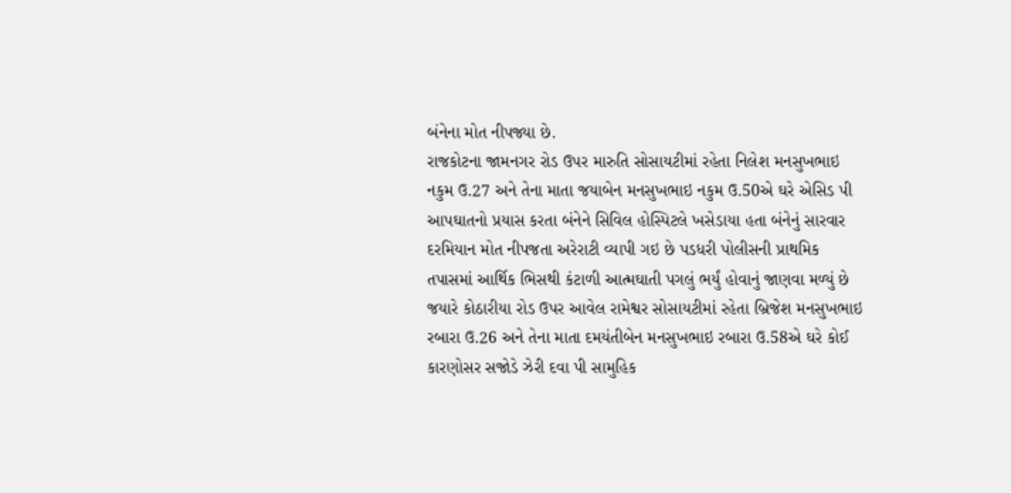બંનેના મોત નીપજ્યા છે.
રાજકોટના જામનગર રોડ ઉપર મારુતિ સોસાયટીમાં રહેતા નિલેશ મનસુખભાઇ નકુમ ઉ.27 અને તેના માતા જયાબેન મનસુખભાઇ નકુમ ઉ.50એ ઘરે એસિડ પી આપઘાતનો પ્રયાસ કરતા બંનેને સિવિલ હોસ્પિટલે ખસેડાયા હતા બંનેનું સારવાર દરમિયાન મોત નીપજતા અરેરાટી વ્યાપી ગઇ છે પડધરી પોલીસની પ્રાથમિક તપાસમાં આર્થિક ભિસથી કંટાળી આત્મઘાતી પગલું ભર્યું હોવાનું જાણવા મળ્યું છે જયારે કોઠારીયા રોડ ઉપર આવેલ રામેશ્વર સોસાયટીમાં રહેતા બ્રિજેશ મનસુખભાઇ રબારા ઉ.26 અને તેના માતા દમયંતીબેન મનસુખભાઇ રબારા ઉ.58એ ઘરે કોઈ કારણોસર સજોડે ઝેરી દવા પી સામુહિક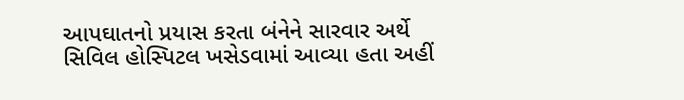આપઘાતનો પ્રયાસ કરતા બંનેને સારવાર અર્થે સિવિલ હોસ્પિટલ ખસેડવામાં આવ્યા હતા અહીં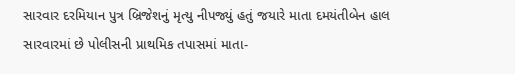સારવાર દરમિયાન પુત્ર બ્રિજેશનું મૃત્યુ નીપજ્યું હતું જયારે માતા દમયંતીબેન હાલ સારવારમાં છે પોલીસની પ્રાથમિક તપાસમાં માતા-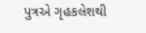પુત્રએ ગૃહકલેશથી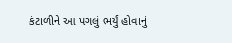કંટાળીને આ પગલું ભર્યું હોવાનું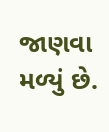જાણવા મળ્યું છે.